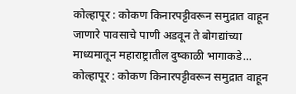कोल्हापूर : कोकण किनारपट्टीवरून समुद्रात वाहून जाणारे पावसाचे पाणी अडवून ते बोगद्यांच्या माध्यमातून महाराष्ट्रातील दुष्काळी भागाकडे…
कोल्हापूर : कोकण किनारपट्टीवरून समुद्रात वाहून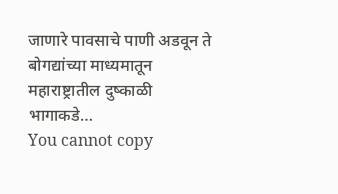जाणारे पावसाचे पाणी अडवून ते बोगद्यांच्या माध्यमातून महाराष्ट्रातील दुष्काळी भागाकडे…
You cannot copy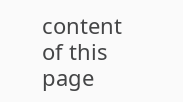content of this page